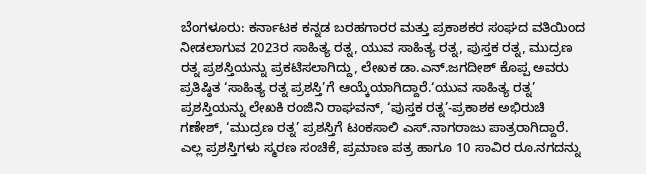ಬೆಂಗಳೂರು: ಕರ್ನಾಟಕ ಕನ್ನಡ ಬರಹಗಾರರ ಮತ್ತು ಪ್ರಕಾಶಕರ ಸಂಘದ ವತಿಯಿಂದ ನೀಡಲಾಗುವ 2023ರ ಸಾಹಿತ್ಯ ರತ್ನ, ಯುವ ಸಾಹಿತ್ಯ ರತ್ನ, ಪುಸ್ತಕ ರತ್ನ, ಮುದ್ರಣ ರತ್ನ ಪ್ರಶಸ್ತಿಯನ್ನು ಪ್ರಕಟಿಸಲಾಗಿದ್ದು, ಲೇಖಕ ಡಾ.ಎನ್.ಜಗದೀಶ್ ಕೊಪ್ಪ ಅವರು ಪ್ರತಿಷ್ಠಿತ ‘ಸಾಹಿತ್ಯ ರತ್ನ ಪ್ರಶಸ್ತಿ’ಗೆ ಆಯ್ಕೆಯಾಗಿದ್ದಾರೆ.‘ಯುವ ಸಾಹಿತ್ಯ ರತ್ನ’ ಪ್ರಶಸ್ತಿಯನ್ನು ಲೇಖಕಿ ರಂಜಿನಿ ರಾಘವನ್, ‘ಪುಸ್ತಕ ರತ್ನ’-ಪ್ರಕಾಶಕ ಅಭಿರುಚಿ ಗಣೇಶ್, ‘ಮುದ್ರಣ ರತ್ನ’ ಪ್ರಶಸ್ತಿಗೆ ಟಂಕಸಾಲಿ ಎಸ್.ನಾಗರಾಜು ಪಾತ್ರರಾಗಿದ್ದಾರೆ. ಎಲ್ಲ ಪ್ರಶಸ್ತಿಗಳು ಸ್ಮರಣ ಸಂಚಿಕೆ, ಪ್ರಮಾಣ ಪತ್ರ ಹಾಗೂ 10 ಸಾವಿರ ರೂ.ನಗದನ್ನು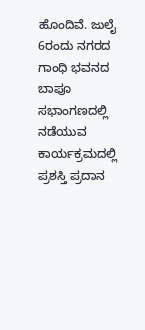ಹೊಂದಿವೆ. ಜುಲೈ 6ರಂದು ನಗರದ ಗಾಂಧಿ ಭವನದ ಬಾಪೂ ಸಭಾಂಗಣದಲ್ಲಿ ನಡೆಯುವ ಕಾರ್ಯಕ್ರಮದಲ್ಲಿ ಪ್ರಶಸ್ತಿ ಪ್ರದಾನ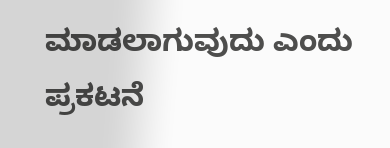ಮಾಡಲಾಗುವುದು ಎಂದು ಪ್ರಕಟನೆ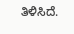ತಿಳಿಸಿದೆ.